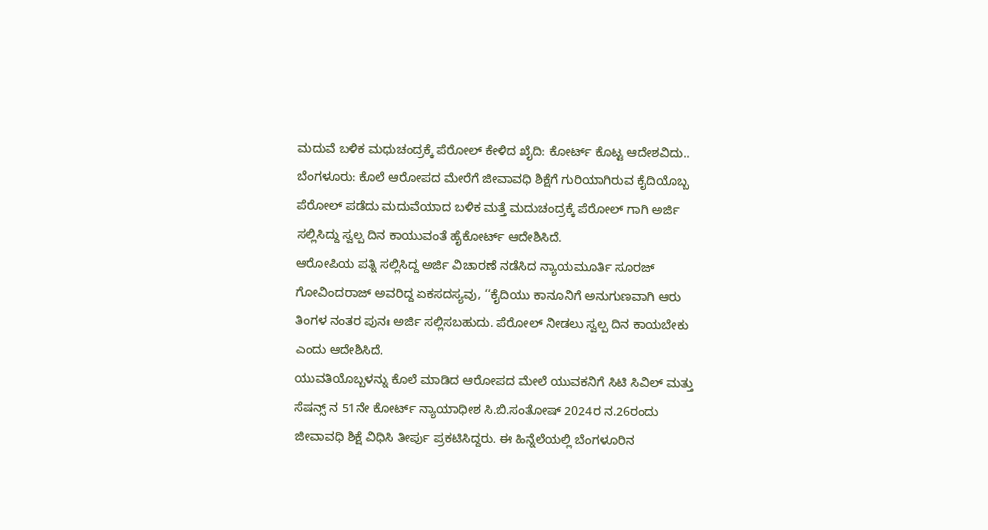ಮದುವೆ ಬಳಿಕ ಮಧುಚಂದ್ರಕ್ಕೆ ಪೆರೋಲ್ ಕೇಳಿದ ಖೈದಿ: ಕೋರ್ಟ್ ಕೊಟ್ಟ ಆದೇಶವಿದು..
ಬೆಂಗಳೂರು: ಕೊಲೆ ಆರೋಪದ ಮೇರೆಗೆ ಜೀವಾವಧಿ ಶಿಕ್ಷೆಗೆ ಗುರಿಯಾಗಿರುವ ಕೈದಿಯೊಬ್ಬ ಪೆರೋಲ್ ಪಡೆದು ಮದುವೆಯಾದ ಬಳಿಕ ಮತ್ತೆ ಮದುಚಂದ್ರಕ್ಕೆ ಪೆರೋಲ್ ಗಾಗಿ ಅರ್ಜಿ ಸಲ್ಲಿಸಿದ್ದು ಸ್ವಲ್ಪ ದಿನ ಕಾಯುವಂತೆ ಹೈಕೋರ್ಟ್ ಆದೇಶಿಸಿದೆ.
ಆರೋಪಿಯ ಪತ್ನಿ ಸಲ್ಲಿಸಿದ್ದ ಅರ್ಜಿ ವಿಚಾರಣೆ ನಡೆಸಿದ ನ್ಯಾಯಮೂರ್ತಿ ಸೂರಜ್ ಗೋವಿಂದರಾಜ್ ಅವರಿದ್ದ ಏಕಸದಸ್ಯವು, ‘‘ಕೈದಿಯು ಕಾನೂನಿಗೆ ಅನುಗುಣವಾಗಿ ಆರು ತಿಂಗಳ ನಂತರ ಪುನಃ ಅರ್ಜಿ ಸಲ್ಲಿಸಬಹುದು. ಪೆರೋಲ್ ನೀಡಲು ಸ್ವಲ್ಪ ದಿನ ಕಾಯಬೇಕು ಎಂದು ಆದೇಶಿಸಿದೆ.
ಯುವತಿಯೊಬ್ಬಳನ್ನು ಕೊಲೆ ಮಾಡಿದ ಆರೋಪದ ಮೇಲೆ ಯುವಕನಿಗೆ ಸಿಟಿ ಸಿವಿಲ್ ಮತ್ತು ಸೆಷನ್ಸ್ ನ 51ನೇ ಕೋರ್ಟ್ ನ್ಯಾಯಾಧೀಶ ಸಿ.ಬಿ.ಸಂತೋಷ್ 2024ರ ನ.26ರಂದು ಜೀವಾವಧಿ ಶಿಕ್ಷೆ ವಿಧಿಸಿ ತೀರ್ಪು ಪ್ರಕಟಿಸಿದ್ದರು. ಈ ಹಿನ್ನೆಲೆಯಲ್ಲಿ ಬೆಂಗಳೂರಿನ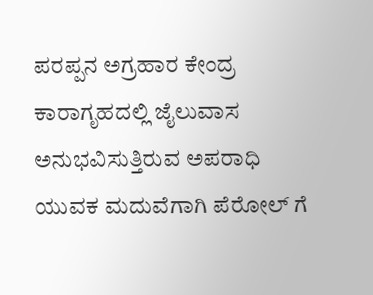ಪರಪ್ಪನ ಅಗ್ರಹಾರ ಕೇಂದ್ರ ಕಾರಾಗೃಹದಲ್ಲಿ ಜೈಲುವಾಸ ಅನುಭವಿಸುತ್ತಿರುವ ಅಪರಾಧಿ ಯುವಕ ಮದುವೆಗಾಗಿ ಪೆರೋಲ್ ಗೆ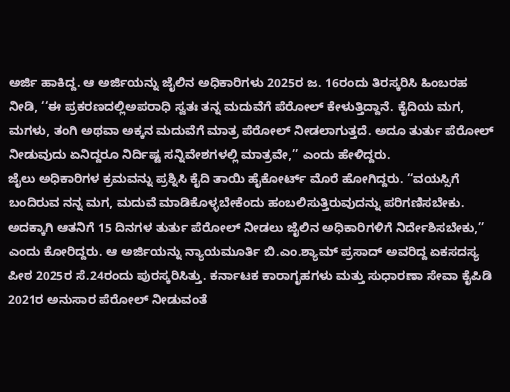ಅರ್ಜಿ ಹಾಕಿದ್ದ. ಆ ಅರ್ಜಿಯನ್ನು ಜೈಲಿನ ಅಧಿಕಾರಿಗಳು 2025ರ ಜ. 16ರಂದು ತಿರಸ್ಕರಿಸಿ ಹಿಂಬರಹ ನೀಡಿ, ‘‘ಈ ಪ್ರಕರಣದಲ್ಲಿಅಪರಾಧಿ ಸ್ವತಃ ತನ್ನ ಮದುವೆಗೆ ಪೆರೋಲ್ ಕೇಳುತ್ತಿದ್ದಾನೆ. ಕೈದಿಯ ಮಗ, ಮಗಳು, ತಂಗಿ ಅಥವಾ ಅಕ್ಕನ ಮದುವೆಗೆ ಮಾತ್ರ ಪೆರೋಲ್ ನೀಡಲಾಗುತ್ತದೆ. ಅದೂ ತುರ್ತು ಪೆರೋಲ್ ನೀಡುವುದು ಏನಿದ್ದರೂ ನಿರ್ದಿಷ್ಟ ಸನ್ನಿವೇಶಗಳಲ್ಲಿ ಮಾತ್ರವೇ,’’ ಎಂದು ಹೇಳಿದ್ದರು.
ಜೈಲು ಅಧಿಕಾರಿಗಳ ಕ್ರಮವನ್ನು ಪ್ರಶ್ನಿಸಿ ಕೈದಿ ತಾಯಿ ಹೈಕೋರ್ಟ್ ಮೊರೆ ಹೋಗಿದ್ದರು. ‘‘ವಯಸ್ಸಿಗೆ ಬಂದಿರುವ ನನ್ನ ಮಗ, ಮದುವೆ ಮಾಡಿಕೊಳ್ಳಬೇಕೆಂದು ಹಂಬಲಿಸುತ್ತಿರುವುದನ್ನು ಪರಿಗಣಿಸಬೇಕು. ಅದಕ್ಕಾಗಿ ಆತನಿಗೆ 15 ದಿನಗಳ ತುರ್ತು ಪೆರೋಲ್ ನೀಡಲು ಜೈಲಿನ ಅಧಿಕಾರಿಗಳಿಗೆ ನಿರ್ದೇಶಿಸಬೇಕು,’’ ಎಂದು ಕೋರಿದ್ದರು. ಆ ಅರ್ಜಿಯನ್ನು ನ್ಯಾಯಮೂರ್ತಿ ಬಿ.ಎಂ.ಶ್ಯಾಮ್ ಪ್ರಸಾದ್ ಅವರಿದ್ದ ಏಕಸದಸ್ಯ ಪೀಠ 2025ರ ಸೆ.24ರಂದು ಪುರಸ್ಕರಿಸಿತ್ತು. ಕರ್ನಾಟಕ ಕಾರಾಗೃಹಗಳು ಮತ್ತು ಸುಧಾರಣಾ ಸೇವಾ ಕೈಪಿಡಿ 2021ರ ಅನುಸಾರ ಪೆರೋಲ್ ನೀಡುವಂತೆ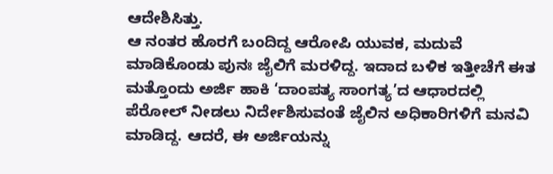ಆದೇಶಿಸಿತ್ತು.
ಆ ನಂತರ ಹೊರಗೆ ಬಂದಿದ್ದ ಆರೋಪಿ ಯುವಕ, ಮದುವೆ ಮಾಡಿಕೊಂಡು ಪುನಃ ಜೈಲಿಗೆ ಮರಳಿದ್ದ. ಇದಾದ ಬಳಿಕ ಇತ್ತೀಚೆಗೆ ಈತ ಮತ್ತೊಂದು ಅರ್ಜಿ ಹಾಕಿ ‘ದಾಂಪತ್ಯ ಸಾಂಗತ್ಯ’ದ ಆಧಾರದಲ್ಲಿ ಪೆರೋಲ್ ನೀಡಲು ನಿರ್ದೇಶಿಸುವಂತೆ ಜೈಲಿನ ಅಧಿಕಾರಿಗಳಿಗೆ ಮನವಿ ಮಾಡಿದ್ದ. ಆದರೆ, ಈ ಅರ್ಜಿಯನ್ನು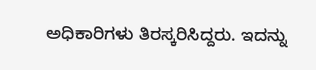ಅಧಿಕಾರಿಗಳು ತಿರಸ್ಕರಿಸಿದ್ದರು. ಇದನ್ನು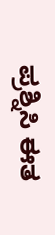ಪ್ರಶ್ನಿಸಿ ಈತ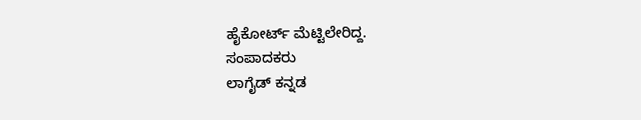ಹೈಕೋರ್ಟ್ ಮೆಟ್ಟಿಲೇರಿದ್ದ.
ಸಂಪಾದಕರು
ಲಾಗೈಡ್ ಕನ್ನಡ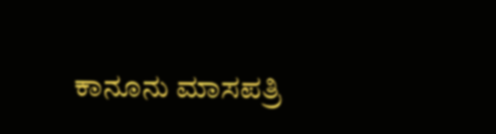ಕಾನೂನು ಮಾಸಪತ್ರಿ